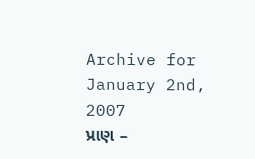Archive for January 2nd, 2007
પ્રાણ –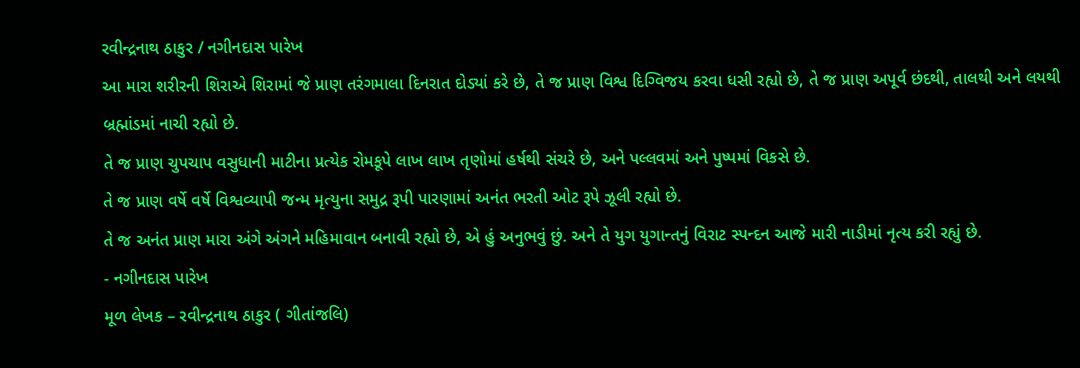રવીન્દ્રનાથ ઠાકુર / નગીનદાસ પારેખ
આ મારા શરીરની શિરાએ શિરામાં જે પ્રાણ તરંગમાલા દિનરાત દોડ્યાં કરે છે, તે જ પ્રાણ વિશ્વ દિગ્વિજય કરવા ધસી રહ્યો છે, તે જ પ્રાણ અપૂર્વ છંદથી, તાલથી અને લયથી બ્રહ્માંડમાં નાચી રહ્યો છે.
તે જ પ્રાણ ચુપચાપ વસુધાની માટીના પ્રત્યેક રોમકૂપે લાખ લાખ તૃણોમાં હર્ષથી સંચરે છે, અને પલ્લવમાં અને પુષ્પમાં વિકસે છે.
તે જ પ્રાણ વર્ષે વર્ષે વિશ્વવ્યાપી જન્મ મૃત્યુના સમુદ્ર રૂપી પારણામાં અનંત ભરતી ઓટ રૂપે ઝૂલી રહ્યો છે.
તે જ અનંત પ્રાણ મારા અંગે અંગને મહિમાવાન બનાવી રહ્યો છે, એ હું અનુભવું છું. અને તે યુગ યુગાન્તનું વિરાટ સ્પન્દન આજે મારી નાડીમાં નૃત્ય કરી રહ્યું છે.
- નગીનદાસ પારેખ
મૂળ લેખક – રવીન્દ્રનાથ ઠાકુર ( ગીતાંજલિ)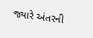જ્યારે અંતરની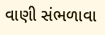વાણી સંભળાવા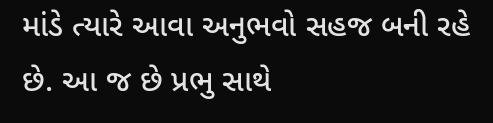માંડે ત્યારે આવા અનુભવો સહજ બની રહે છે. આ જ છે પ્રભુ સાથે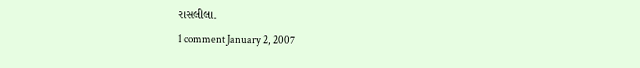રાસલીલા.
1 comment January 2, 2007